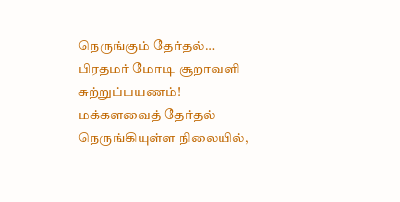நெருங்கும் தேர்தல்… பிரதமர் மோடி சூறாவளி சுற்றுப்பயணம்!
மக்களவைத் தேர்தல் நெருங்கியுள்ள நிலையில்,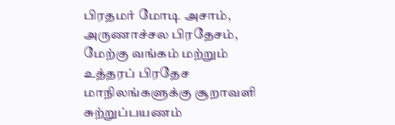பிரதமர் மோடி அசாம், அருணாச்சல பிரதேசம், மேற்கு வங்கம் மற்றும் உத்தரப் பிரதேச மாநிலங்களுக்கு சூறாவளி சுற்றுப்பயணம்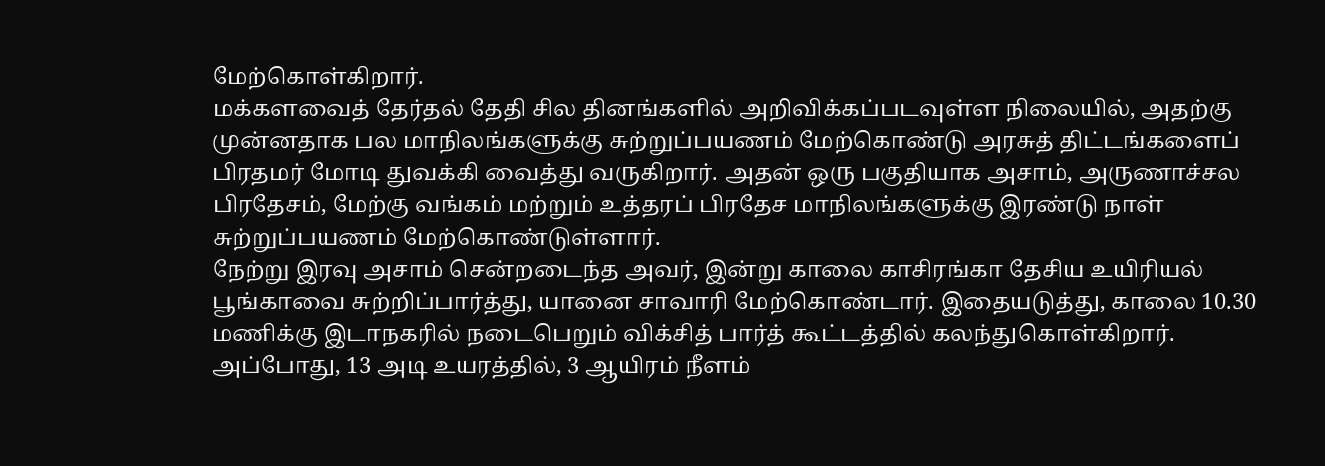மேற்கொள்கிறார்.
மக்களவைத் தேர்தல் தேதி சில தினங்களில் அறிவிக்கப்படவுள்ள நிலையில், அதற்கு முன்னதாக பல மாநிலங்களுக்கு சுற்றுப்பயணம் மேற்கொண்டு அரசுத் திட்டங்களைப் பிரதமர் மோடி துவக்கி வைத்து வருகிறார். அதன் ஒரு பகுதியாக அசாம், அருணாச்சல பிரதேசம், மேற்கு வங்கம் மற்றும் உத்தரப் பிரதேச மாநிலங்களுக்கு இரண்டு நாள் சுற்றுப்பயணம் மேற்கொண்டுள்ளார்.
நேற்று இரவு அசாம் சென்றடைந்த அவர், இன்று காலை காசிரங்கா தேசிய உயிரியல் பூங்காவை சுற்றிப்பார்த்து, யானை சாவாரி மேற்கொண்டார். இதையடுத்து, காலை 10.30 மணிக்கு இடாநகரில் நடைபெறும் விக்சித் பார்த் கூட்டத்தில் கலந்துகொள்கிறார். அப்போது, 13 அடி உயரத்தில், 3 ஆயிரம் நீளம்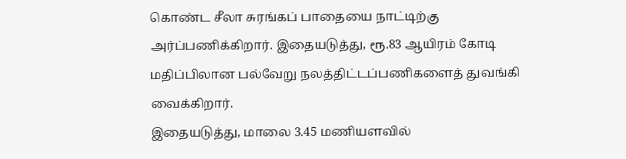கொண்ட சீலா சுரங்கப் பாதையை நாட்டிற்கு அர்ப்பணிக்கிறார். இதையடுத்து, ரூ.83 ஆயிரம் கோடி மதிப்பிலான பல்வேறு நலத்திட்டப்பணிகளைத் துவங்கி வைக்கிறார்.
இதையடுத்து, மாலை 3.45 மணியளவில்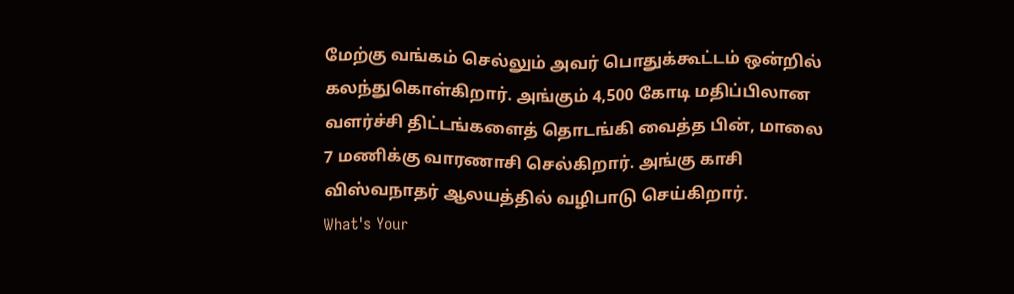மேற்கு வங்கம் செல்லும் அவர் பொதுக்கூட்டம் ஒன்றில் கலந்துகொள்கிறார். அங்கும் 4,500 கோடி மதிப்பிலான வளர்ச்சி திட்டங்களைத் தொடங்கி வைத்த பின், மாலை 7 மணிக்கு வாரணாசி செல்கிறார். அங்கு காசி விஸ்வநாதர் ஆலயத்தில் வழிபாடு செய்கிறார்.
What's Your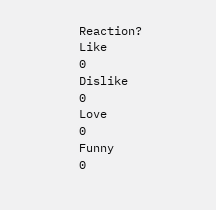Reaction?
Like
0
Dislike
0
Love
0
Funny
0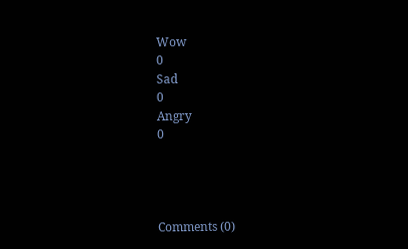Wow
0
Sad
0
Angry
0




Comments (0)